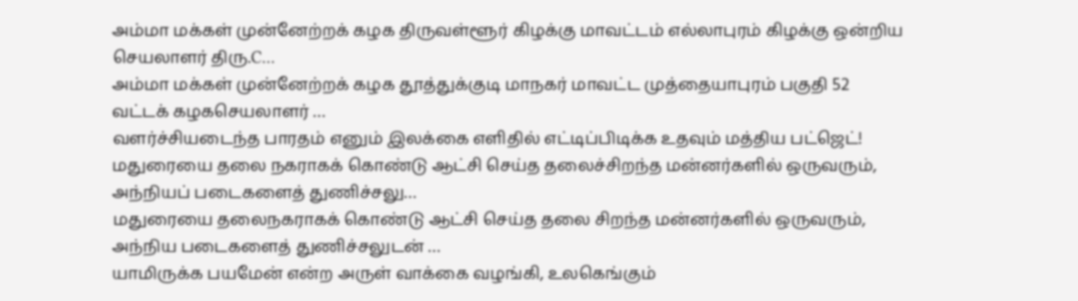அம்மா மக்கள் முன்னேற்றக் கழக திருவள்ளூர் கிழக்கு மாவட்டம் எல்லாபுரம் கிழக்கு ஒன்றிய செயலாளர் திரு.C…
அம்மா மக்கள் முன்னேற்றக் கழக தூத்துக்குடி மாநகர் மாவட்ட முத்தையாபுரம் பகுதி 52 வட்டக் கழகசெயலாளர் …
வளர்ச்சியடைந்த பாரதம் எனும் இலக்கை எளிதில் எட்டிப்பிடிக்க உதவும் மத்திய பட்ஜெட்!
மதுரையை தலை நகராகக் கொண்டு ஆட்சி செய்த தலைச்சிறந்த மன்னர்களில் ஒருவரும், அந்நியப் படைகளைத் துணிச்சலு…
மதுரையை தலைநகராகக் கொண்டு ஆட்சி செய்த தலை சிறந்த மன்னர்களில் ஒருவரும், அந்நிய படைகளைத் துணிச்சலுடன் …
யாமிருக்க பயமேன் என்ற அருள் வாக்கை வழங்கி, உலகெங்கும்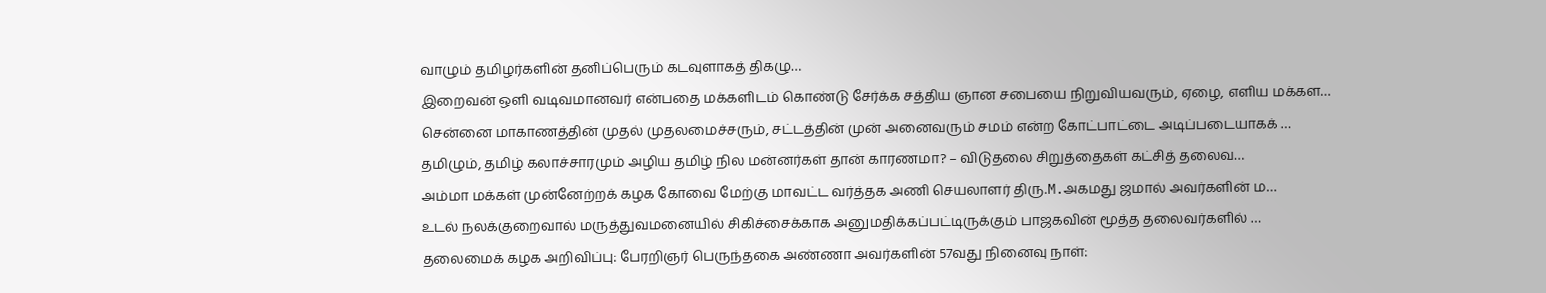வாழும் தமிழர்களின் தனிப்பெரும் கடவுளாகத் திகழு…
இறைவன் ஒளி வடிவமானவர் என்பதை மக்களிடம் கொண்டு சேர்க்க சத்திய ஞான சபையை நிறுவியவரும், ஏழை, எளிய மக்கள…
சென்னை மாகாணத்தின் முதல் முதலமைச்சரும், சட்டத்தின் முன் அனைவரும் சமம் என்ற கோட்பாட்டை அடிப்படையாகக் …
தமிழும், தமிழ் கலாச்சாரமும் அழிய தமிழ் நில மன்னர்கள் தான் காரணமா? – விடுதலை சிறுத்தைகள் கட்சித் தலைவ…
அம்மா மக்கள் முன்னேற்றக் கழக கோவை மேற்கு மாவட்ட வர்த்தக அணி செயலாளர் திரு.M.அகமது ஜமால் அவர்களின் ம…
உடல் நலக்குறைவால் மருத்துவமனையில் சிகிச்சைக்காக அனுமதிக்கப்பட்டிருக்கும் பாஜகவின் மூத்த தலைவர்களில் …
தலைமைக் கழக அறிவிப்பு: பேரறிஞர் பெருந்தகை அண்ணா அவர்களின் 57வது நினைவு நாள்: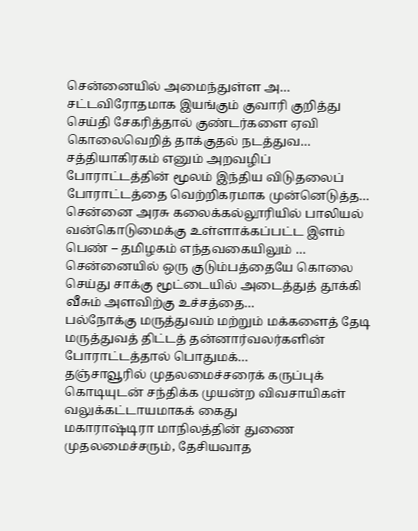சென்னையில் அமைந்துள்ள அ…
சட்டவிரோதமாக இயங்கும் குவாரி குறித்து செய்தி சேகரித்தால் குண்டர்களை ஏவி கொலைவெறித் தாக்குதல் நடத்துவ…
சத்தியாகிரகம் எனும் அறவழிப் போராட்டத்தின் மூலம் இந்திய விடுதலைப் போராட்டத்தை வெற்றிகரமாக முன்னெடுத்த…
சென்னை அரசு கலைக்கல்லூரியில் பாலியல் வன்கொடுமைக்கு உள்ளாக்கப்பட்ட இளம் பெண் – தமிழகம் எந்தவகையிலும் …
சென்னையில் ஒரு குடும்பத்தையே கொலை செய்து சாக்கு மூட்டையில் அடைத்துத் தூக்கி வீசும் அளவிற்கு உச்சத்தை…
பல்நோக்கு மருத்துவம் மற்றும் மக்களைத் தேடி மருத்துவத் திட்டத் தன்னார்வலர்களின் போராட்டத்தால் பொதுமக்…
தஞ்சாவூரில் முதலமைச்சரைக் கருப்புக் கொடியுடன் சந்திக்க முயன்ற விவசாயிகள் வலுக்கட்டாயமாகக் கைது
மகாராஷ்டிரா மாநிலத்தின் துணை முதலமைச்சரும், தேசியவாத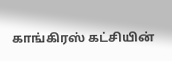காங்கிரஸ் கட்சியின்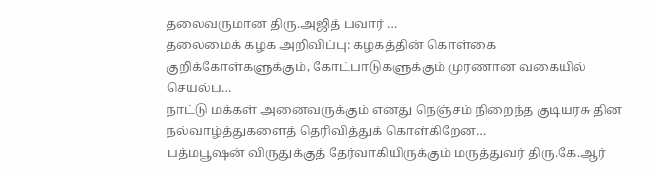தலைவருமான திரு.அஜித் பவார் …
தலைமைக் கழக அறிவிப்பு: கழகத்தின் கொள்கை குறிக்கோள்களுக்கும், கோட்பாடுகளுக்கும் முரணான வகையில் செயல்ப…
நாட்டு மக்கள் அனைவருக்கும் எனது நெஞ்சம் நிறைந்த குடியரசு தின நல்வாழ்த்துகளைத் தெரிவித்துக் கொள்கிறேன…
பத்மபூஷன் விருதுக்குத் தேர்வாகியிருக்கும் மருத்துவர் திரு.கே.ஆர்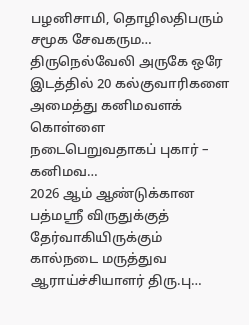பழனிசாமி, தொழிலதிபரும் சமூக சேவகரும…
திருநெல்வேலி அருகே ஒரே இடத்தில் 20 கல்குவாரிகளை அமைத்து கனிமவளக் கொள்ளை நடைபெறுவதாகப் புகார் – கனிமவ…
2026 ஆம் ஆண்டுக்கான பத்மஸ்ரீ விருதுக்குத் தேர்வாகியிருக்கும் கால்நடை மருத்துவ ஆராய்ச்சியாளர் திரு.பு…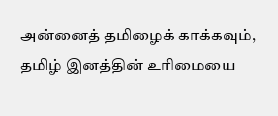அன்னைத் தமிழைக் காக்கவும், தமிழ் இனத்தின் உரிமையை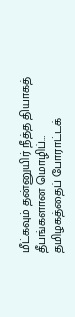மீட்கவும் தன்னுயிர் நீத்த தியாகத் தீபங்களான மொழிப்…
தமிழகத்தைப் போராட்டக்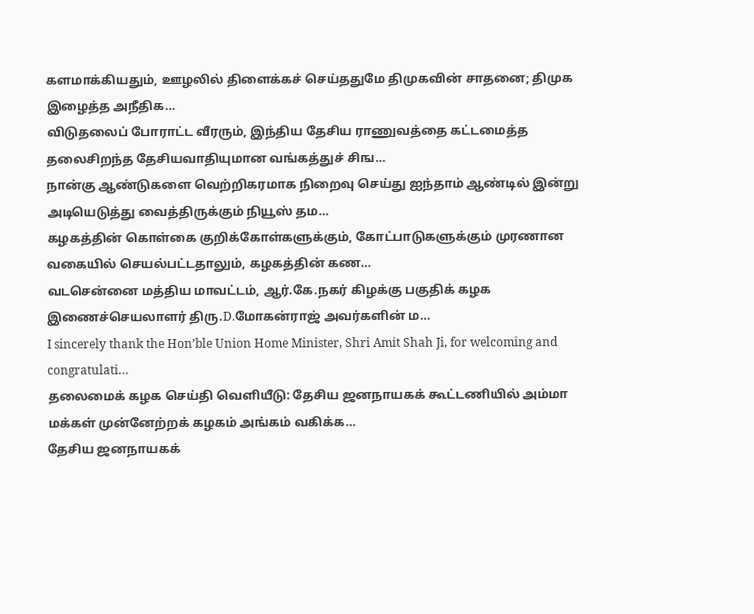களமாக்கியதும், ஊழலில் திளைக்கச் செய்ததுமே திமுகவின் சாதனை; திமுக இழைத்த அநீதிக…
விடுதலைப் போராட்ட வீரரும், இந்திய தேசிய ராணுவத்தை கட்டமைத்த தலைசிறந்த தேசியவாதியுமான வங்கத்துச் சிங…
நான்கு ஆண்டுகளை வெற்றிகரமாக நிறைவு செய்து ஐந்தாம் ஆண்டில் இன்று அடியெடுத்து வைத்திருக்கும் நியூஸ் தம…
கழகத்தின் கொள்கை குறிக்கோள்களுக்கும், கோட்பாடுகளுக்கும் முரணான வகையில் செயல்பட்டதாலும், கழகத்தின் கண…
வடசென்னை மத்திய மாவட்டம், ஆர்.கே.நகர் கிழக்கு பகுதிக் கழக இணைச்செயலாளர் திரு.D.மோகன்ராஜ் அவர்களின் ம…
I sincerely thank the Hon’ble Union Home Minister, Shri Amit Shah Ji, for welcoming and congratulati…
தலைமைக் கழக செய்தி வெளியீடு: தேசிய ஜனநாயகக் கூட்டணியில் அம்மா மக்கள் முன்னேற்றக் கழகம் அங்கம் வகிக்க…
தேசிய ஜனநாயகக்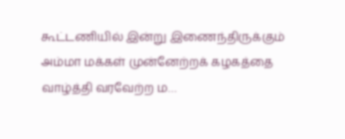கூட்டணியில் இன்று இணைந்திருக்கும் அம்மா மக்கள் முன்னேற்றக் கழகத்தை வாழ்த்தி வரவேற்ற ம…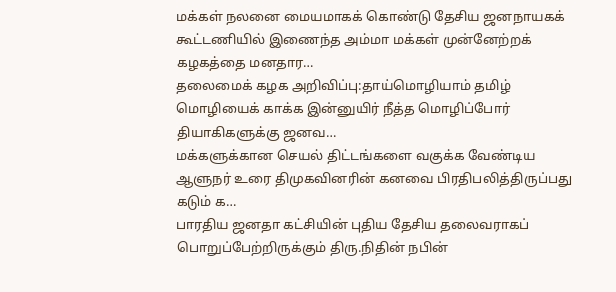மக்கள் நலனை மையமாகக் கொண்டு தேசிய ஜனநாயகக் கூட்டணியில் இணைந்த அம்மா மக்கள் முன்னேற்றக் கழகத்தை மனதார…
தலைமைக் கழக அறிவிப்பு:தாய்மொழியாம் தமிழ் மொழியைக் காக்க இன்னுயிர் நீத்த மொழிப்போர் தியாகிகளுக்கு ஜனவ…
மக்களுக்கான செயல் திட்டங்களை வகுக்க வேண்டிய ஆளுநர் உரை திமுகவினரின் கனவை பிரதிபலித்திருப்பது கடும் க…
பாரதிய ஜனதா கட்சியின் புதிய தேசிய தலைவராகப் பொறுப்பேற்றிருக்கும் திரு.நிதின் நபின்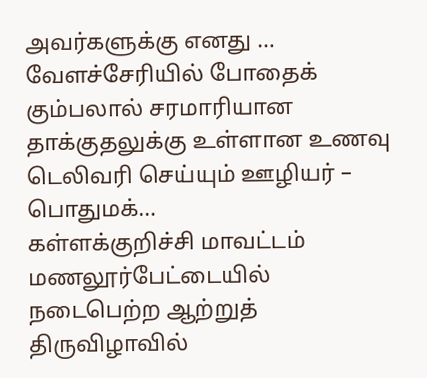அவர்களுக்கு எனது …
வேளச்சேரியில் போதைக் கும்பலால் சரமாரியான தாக்குதலுக்கு உள்ளான உணவு டெலிவரி செய்யும் ஊழியர் – பொதுமக்…
கள்ளக்குறிச்சி மாவட்டம் மணலூர்பேட்டையில் நடைபெற்ற ஆற்றுத் திருவிழாவில்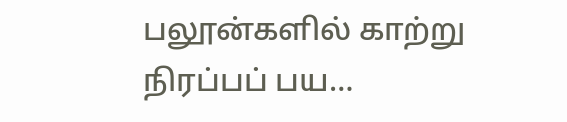பலூன்களில் காற்று நிரப்பப் பய…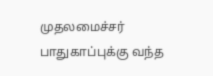முதலமைச்சர் பாதுகாப்புக்கு வந்த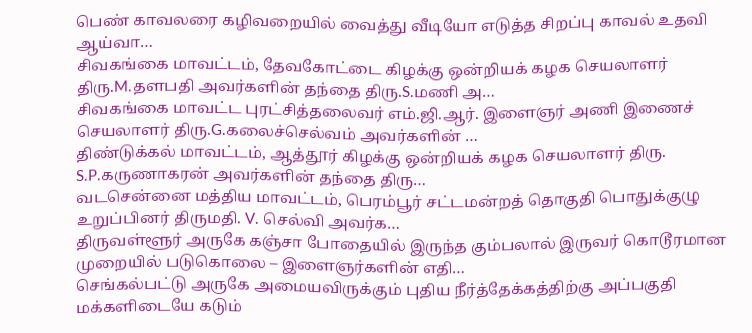பெண் காவலரை கழிவறையில் வைத்து வீடியோ எடுத்த சிறப்பு காவல் உதவி ஆய்வா…
சிவகங்கை மாவட்டம், தேவகோட்டை கிழக்கு ஒன்றியக் கழக செயலாளர் திரு.M.தளபதி அவர்களின் தந்தை திரு.S.மணி அ…
சிவகங்கை மாவட்ட புரட்சித்தலைவர் எம்.ஜி.ஆர். இளைஞர் அணி இணைச் செயலாளர் திரு.G.கலைச்செல்வம் அவர்களின் …
திண்டுக்கல் மாவட்டம், ஆத்தூர் கிழக்கு ஒன்றியக் கழக செயலாளர் திரு. S.P.கருணாகரன் அவர்களின் தந்தை திரு…
வடசென்னை மத்திய மாவட்டம், பெரம்பூர் சட்டமன்றத் தொகுதி பொதுக்குழு உறுப்பினர் திருமதி. V. செல்வி அவர்க…
திருவள்ளூர் அருகே கஞ்சா போதையில் இருந்த கும்பலால் இருவர் கொடூரமான முறையில் படுகொலை – இளைஞர்களின் எதி…
செங்கல்பட்டு அருகே அமையவிருக்கும் புதிய நீர்த்தேக்கத்திற்கு அப்பகுதி மக்களிடையே கடும்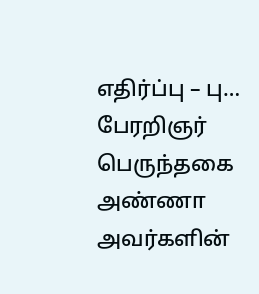எதிர்ப்பு – பு…
பேரறிஞர் பெருந்தகை அண்ணா அவர்களின்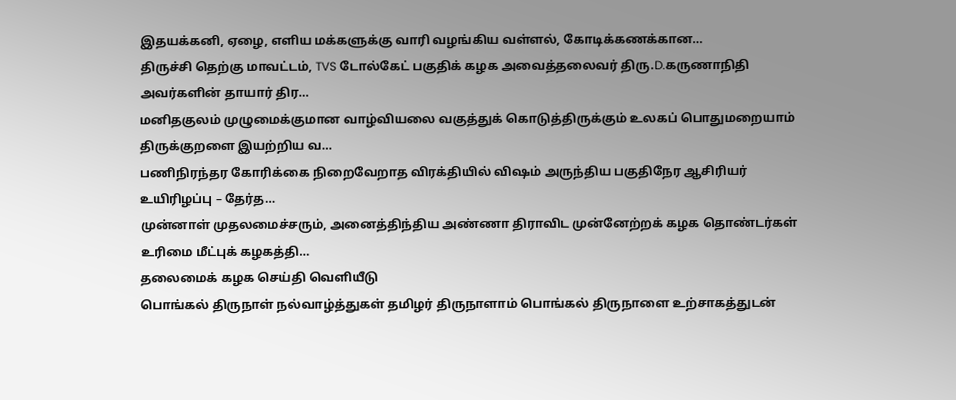இதயக்கனி, ஏழை, எளிய மக்களுக்கு வாரி வழங்கிய வள்ளல், கோடிக்கணக்கான…
திருச்சி தெற்கு மாவட்டம், TVS டோல்கேட் பகுதிக் கழக அவைத்தலைவர் திரு.D.கருணாநிதி அவர்களின் தாயார் திர…
மனிதகுலம் முழுமைக்குமான வாழ்வியலை வகுத்துக் கொடுத்திருக்கும் உலகப் பொதுமறையாம் திருக்குறளை இயற்றிய வ…
பணிநிரந்தர கோரிக்கை நிறைவேறாத விரக்தியில் விஷம் அருந்திய பகுதிநேர ஆசிரியர் உயிரிழப்பு – தேர்த…
முன்னாள் முதலமைச்சரும், அனைத்திந்திய அண்ணா திராவிட முன்னேற்றக் கழக தொண்டர்கள் உரிமை மீட்புக் கழகத்தி…
தலைமைக் கழக செய்தி வெளியீடு
பொங்கல் திருநாள் நல்வாழ்த்துகள் தமிழர் திருநாளாம் பொங்கல் திருநாளை உற்சாகத்துடன்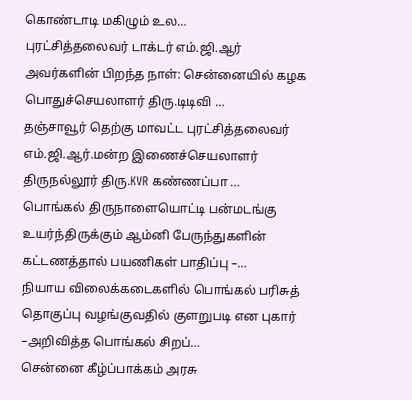கொண்டாடி மகிழும் உல…
புரட்சித்தலைவர் டாக்டர் எம்.ஜி.ஆர் அவர்களின் பிறந்த நாள்: சென்னையில் கழக பொதுச்செயலாளர் திரு.டிடிவி …
தஞ்சாவூர் தெற்கு மாவட்ட புரட்சித்தலைவர் எம்.ஜி.ஆர்.மன்ற இணைச்செயலாளர் திருநல்லூர் திரு.KVR கண்ணப்பா …
பொங்கல் திருநாளையொட்டி பன்மடங்கு உயர்ந்திருக்கும் ஆம்னி பேருந்துகளின் கட்டணத்தால் பயணிகள் பாதிப்பு –…
நியாய விலைக்கடைகளில் பொங்கல் பரிசுத் தொகுப்பு வழங்குவதில் குளறுபடி என புகார் –அறிவித்த பொங்கல் சிறப்…
சென்னை கீழ்ப்பாக்கம் அரசு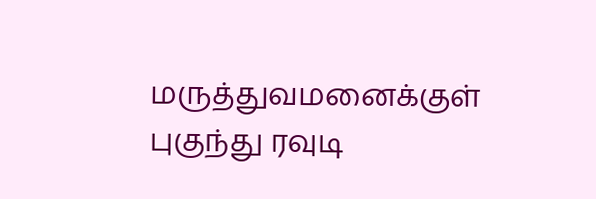மருத்துவமனைக்குள் புகுந்து ரவுடி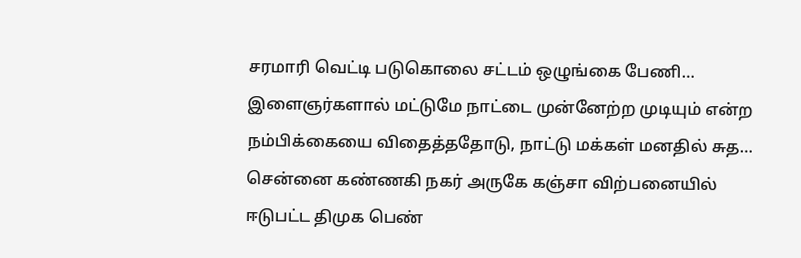சரமாரி வெட்டி படுகொலை சட்டம் ஒழுங்கை பேணி…
இளைஞர்களால் மட்டுமே நாட்டை முன்னேற்ற முடியும் என்ற நம்பிக்கையை விதைத்ததோடு, நாட்டு மக்கள் மனதில் சுத…
சென்னை கண்ணகி நகர் அருகே கஞ்சா விற்பனையில் ஈடுபட்ட திமுக பெண்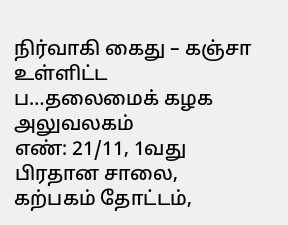நிர்வாகி கைது – கஞ்சா உள்ளிட்ட ப…தலைமைக் கழக அலுவலகம்
எண்: 21/11, 1வது பிரதான சாலை, கற்பகம் தோட்டம்,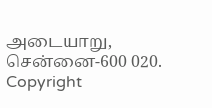அடையாறு, சென்னை-600 020.
Copyright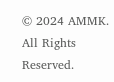© 2024 AMMK. All Rights Reserved.